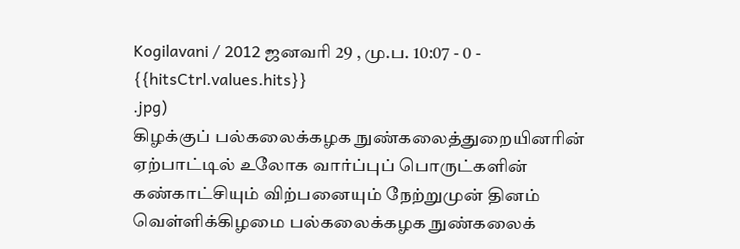Kogilavani / 2012 ஜனவரி 29 , மு.ப. 10:07 - 0 - {{hitsCtrl.values.hits}}
.jpg)
கிழக்குப் பல்கலைக்கழக நுண்கலைத்துறையினரின் ஏற்பாட்டில் உலோக வார்ப்புப் பொருட்களின் கண்காட்சியும் விற்பனையும் நேற்றுமுன் தினம் வெள்ளிக்கிழமை பல்கலைக்கழக நுண்கலைக்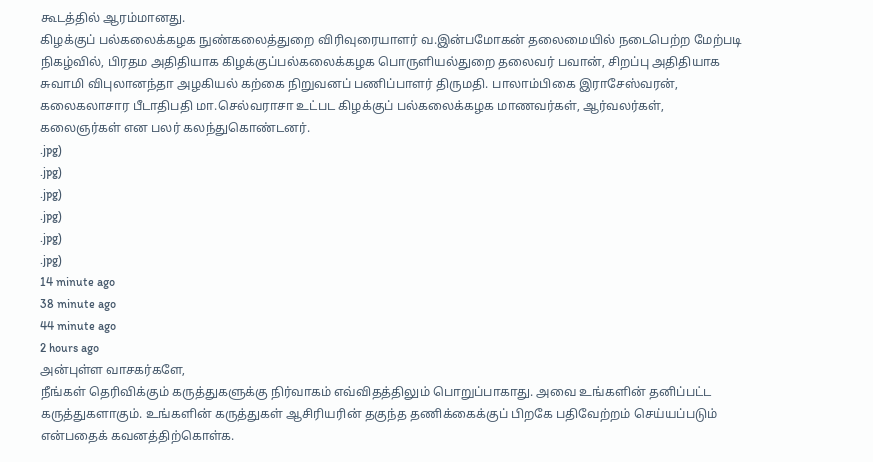கூடத்தில் ஆரம்மானது.
கிழக்குப் பல்கலைக்கழக நுண்கலைத்துறை விரிவுரையாளர் வ.இன்பமோகன் தலைமையில் நடைபெற்ற மேற்படி நிகழ்வில், பிரதம அதிதியாக கிழக்குப்பல்கலைக்கழக பொருளியல்துறை தலைவர் பவான், சிறப்பு அதிதியாக சுவாமி விபுலானந்தா அழகியல் கற்கை நிறுவனப் பணிப்பாளர் திருமதி. பாலாம்பிகை இராசேஸ்வரன், கலைகலாசார பீடாதிபதி மா.செல்வராசா உட்பட கிழக்குப் பல்கலைக்கழக மாணவர்கள், ஆர்வலர்கள், கலைஞர்கள் என பலர் கலந்துகொண்டனர்.
.jpg)
.jpg)
.jpg)
.jpg)
.jpg)
.jpg)
14 minute ago
38 minute ago
44 minute ago
2 hours ago
அன்புள்ள வாசகர்களே,
நீங்கள் தெரிவிக்கும் கருத்துகளுக்கு நிர்வாகம் எவ்விதத்திலும் பொறுப்பாகாது. அவை உங்களின் தனிப்பட்ட கருத்துகளாகும். உங்களின் கருத்துகள் ஆசிரியரின் தகுந்த தணிக்கைக்குப் பிறகே பதிவேற்றம் செய்யப்படும் என்பதைக் கவனத்திற்கொள்க.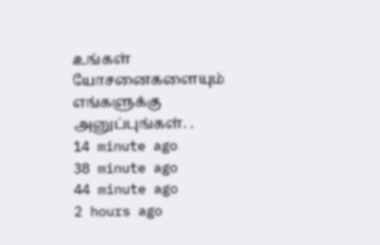உங்கள் யோசனைகளையும் எங்களுக்கு அனுப்புங்கள். .
14 minute ago
38 minute ago
44 minute ago
2 hours ago